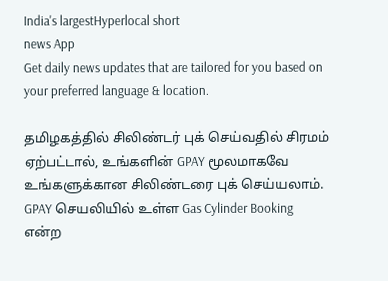India's largestHyperlocal short
news App
Get daily news updates that are tailored for you based on your preferred language & location.

தமிழகத்தில் சிலிண்டர் புக் செய்வதில் சிரமம் ஏற்பட்டால், உங்களின் GPAY மூலமாகவே உங்களுக்கான சிலிண்டரை புக் செய்யலாம். GPAY செயலியில் உள்ள Gas Cylinder Booking என்ற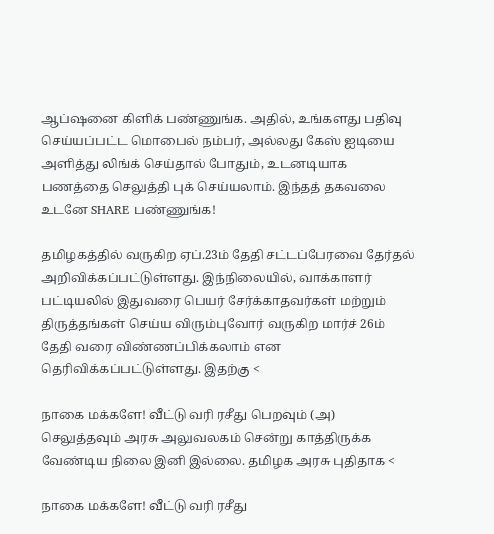ஆப்ஷனை கிளிக் பண்ணுங்க. அதில், உங்களது பதிவு செய்யப்பட்ட மொபைல் நம்பர், அல்லது கேஸ் ஐடியை அளித்து லிங்க் செய்தால் போதும், உடனடியாக பணத்தை செலுத்தி புக் செய்யலாம். இந்தத் தகவலை உடனே SHARE பண்ணுங்க!

தமிழகத்தில் வருகிற ஏப்.23ம் தேதி சட்டப்பேரவை தேர்தல் அறிவிக்கப்பட்டுள்ளது. இந்நிலையில், வாக்காளர் பட்டியலில் இதுவரை பெயர் சேர்க்காதவர்கள் மற்றும் திருத்தங்கள் செய்ய விரும்புவோர் வருகிற மார்ச் 26ம் தேதி வரை விண்ணப்பிக்கலாம் என தெரிவிக்கப்பட்டுள்ளது. இதற்கு <

நாகை மக்களே! வீட்டு வரி ரசீது பெறவும் (அ) செலுத்தவும் அரசு அலுவலகம் சென்று காத்திருக்க வேண்டிய நிலை இனி இல்லை. தமிழக அரசு புதிதாக <

நாகை மக்களே! வீட்டு வரி ரசீது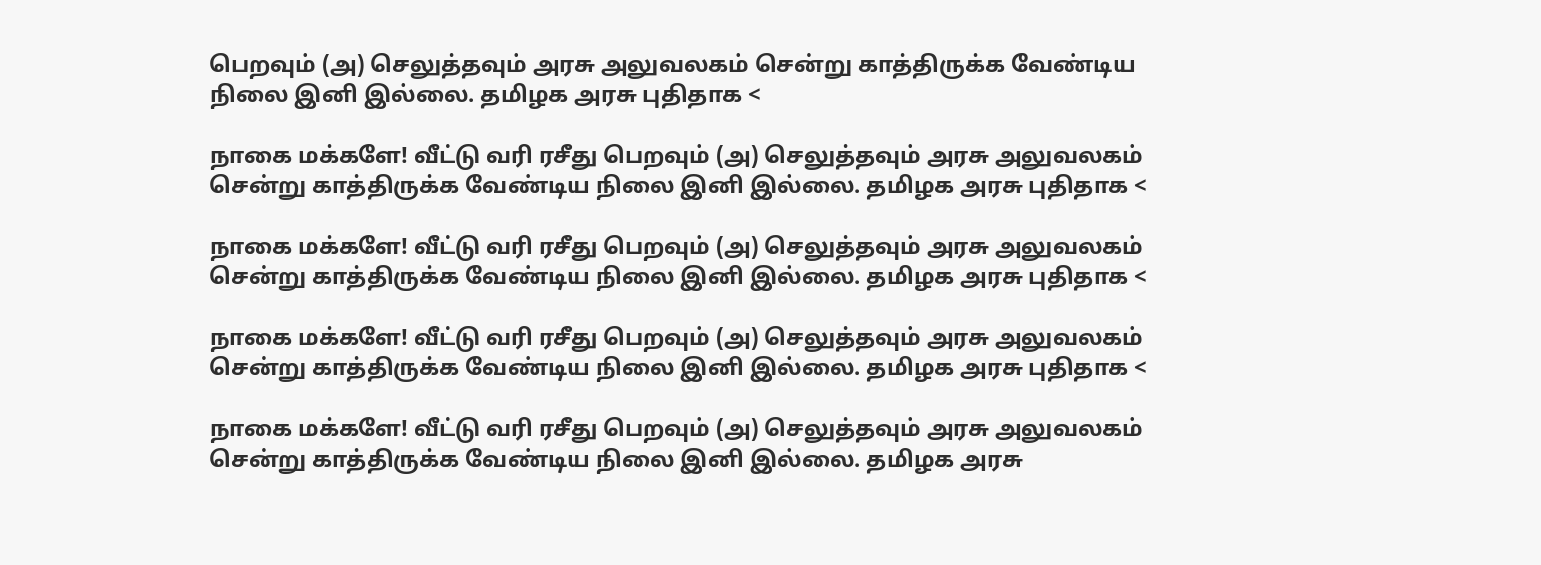பெறவும் (அ) செலுத்தவும் அரசு அலுவலகம் சென்று காத்திருக்க வேண்டிய நிலை இனி இல்லை. தமிழக அரசு புதிதாக <

நாகை மக்களே! வீட்டு வரி ரசீது பெறவும் (அ) செலுத்தவும் அரசு அலுவலகம் சென்று காத்திருக்க வேண்டிய நிலை இனி இல்லை. தமிழக அரசு புதிதாக <

நாகை மக்களே! வீட்டு வரி ரசீது பெறவும் (அ) செலுத்தவும் அரசு அலுவலகம் சென்று காத்திருக்க வேண்டிய நிலை இனி இல்லை. தமிழக அரசு புதிதாக <

நாகை மக்களே! வீட்டு வரி ரசீது பெறவும் (அ) செலுத்தவும் அரசு அலுவலகம் சென்று காத்திருக்க வேண்டிய நிலை இனி இல்லை. தமிழக அரசு புதிதாக <

நாகை மக்களே! வீட்டு வரி ரசீது பெறவும் (அ) செலுத்தவும் அரசு அலுவலகம் சென்று காத்திருக்க வேண்டிய நிலை இனி இல்லை. தமிழக அரசு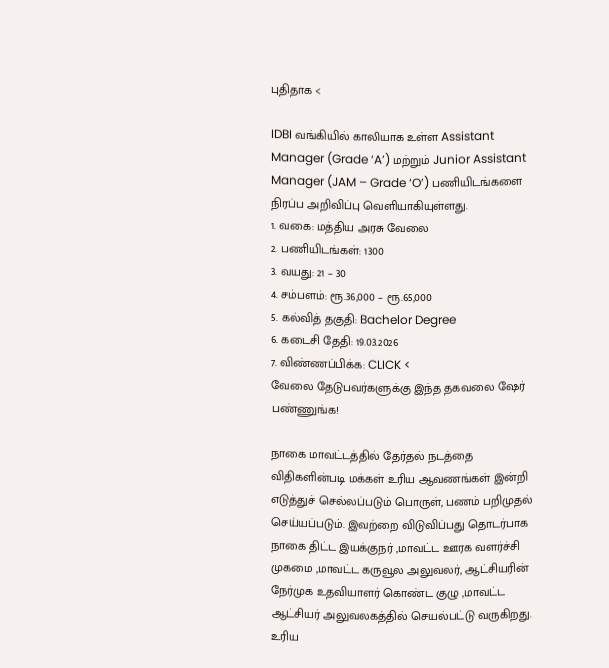புதிதாக <

IDBI வங்கியில் காலியாக உள்ள Assistant Manager (Grade ‘A’) மற்றும் Junior Assistant Manager (JAM – Grade ‘O’) பணியிடங்களை நிரப்ப அறிவிப்பு வெளியாகியுள்ளது.
1. வகை: மத்திய அரசு வேலை
2. பணியிடங்கள்: 1300
3. வயது: 21 – 30
4. சம்பளம்: ரூ.36,000 – ரூ.65,000
5. கல்வித் தகுதி: Bachelor Degree
6. கடைசி தேதி: 19.03.2026
7. விண்ணப்பிக்க: CLICK <
வேலை தேடுபவர்களுக்கு இந்த தகவலை ஷேர் பண்ணுங்க!

நாகை மாவட்டத்தில் தேர்தல் நடத்தை விதிகளின்படி மக்கள் உரிய ஆவணங்கள் இன்றி எடுத்துச் செல்லப்படும் பொருள், பணம் பறிமுதல் செய்யப்படும். இவற்றை விடுவிப்பது தொடர்பாக நாகை திட்ட இயக்குநர் ,மாவட்ட ஊரக வளர்ச்சி முகமை ,மாவட்ட கருவூல அலுவலர், ஆட்சியரின் நேர்முக உதவியாளர் கொண்ட குழு ,மாவட்ட ஆட்சியர் அலுவலகத்தில் செயல்பட்டு வருகிறது. உரிய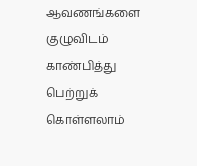ஆவணங்களை குழுவிடம் காண்பித்து பெற்றுக் கொள்ளலாம்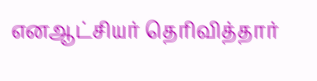எனஆட்சியர் தெரிவித்தார்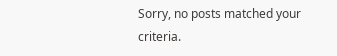Sorry, no posts matched your criteria.